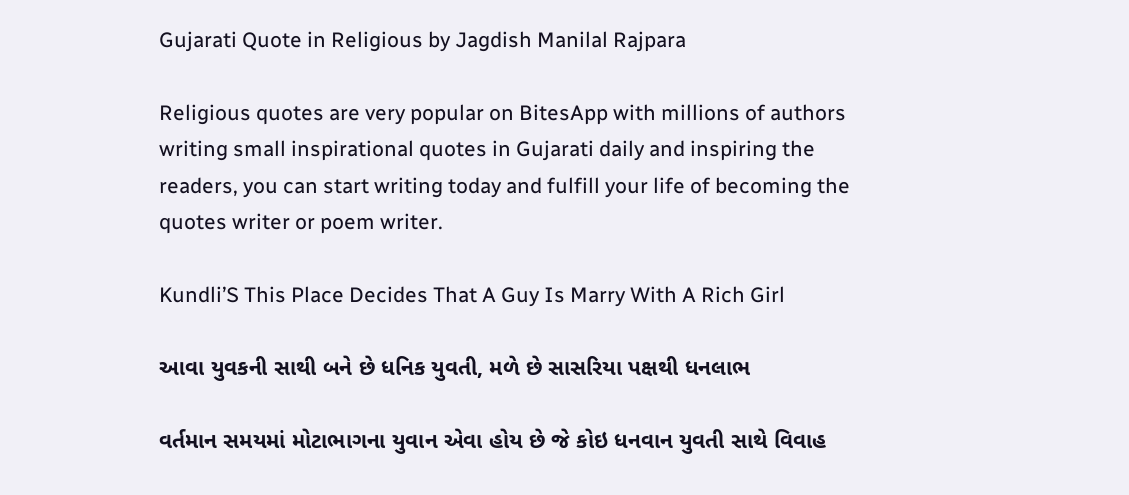Gujarati Quote in Religious by Jagdish Manilal Rajpara

Religious quotes are very popular on BitesApp with millions of authors writing small inspirational quotes in Gujarati daily and inspiring the readers, you can start writing today and fulfill your life of becoming the quotes writer or poem writer.

Kundli’S This Place Decides That A Guy Is Marry With A Rich Girl

આવા યુવકની સાથી બને છે ધનિક યુવતી, મળે છે સાસરિયા પક્ષથી ધનલાભ

વર્તમાન સમયમાં મોટાભાગના યુવાન એવા હોય છે જે કોઇ ધનવાન યુવતી સાથે વિવાહ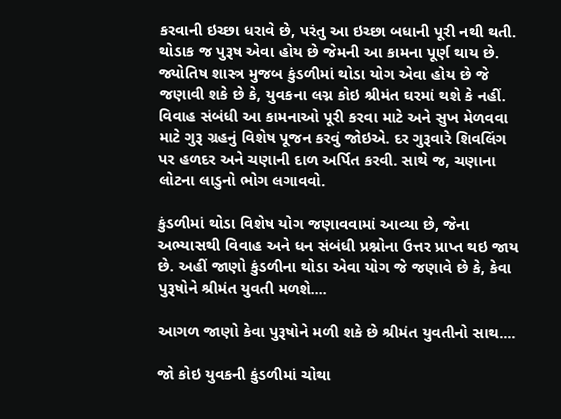કરવાની ઇચ્છા ધરાવે છે, પરંતુ આ ઇચ્છા બધાની પૂરી નથી થતી. થોડાક જ પુરૂષ એવા હોય છે જેમની આ કામના પૂર્ણ થાય છે. જ્યોતિષ શાસ્ત્ર મુજબ કુંડળીમાં થોડા યોગ એવા હોય છે જે જણાવી શકે છે કે, યુવકના લગ્ન કોઇ શ્રીમંત ઘરમાં થશે કે નહીં. વિવાહ સંબંધી આ કામનાઓ પૂરી કરવા માટે અને સુખ મેળવવા માટે ગુરૂ ગ્રહનું વિશેષ પૂજન કરવું જોઇએ. દર ગુરૂવારે શિવલિંગ પર હળદર અને ચણાની દાળ અર્પિત કરવી. સાથે જ, ચણાના લોટના લાડુનો ભોગ લગાવવો.

કુંડળીમાં થોડા વિશેષ યોગ જણાવવામાં આવ્યા છે, જેના અભ્યાસથી વિવાહ અને ધન સંબંધી પ્રશ્નોના ઉત્તર પ્રાપ્ત થઇ જાય છે. અહીં જાણો કુંડળીના થોડા એવા યોગ જે જણાવે છે કે, કેવા પુરૂષોને શ્રીમંત યુવતી મળશે....

આગળ જાણો કેવા પુરૂષોને મળી શકે છે શ્રીમંત યુવતીનો સાથ....

જો કોઇ યુવકની કુંડળીમાં ચોથા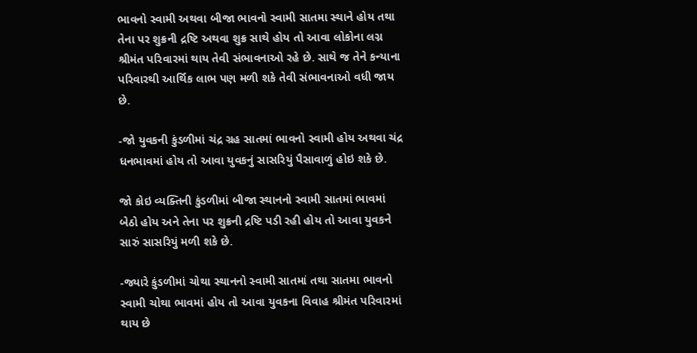ભાવનો સ્વામી અથવા બીજા ભાવનો સ્વામી સાતમા સ્થાને હોય તથા તેના પર શુક્રની દ્રષ્ટિ અથવા શુક્ર સાથે હોય તો આવા લોકોના લગ્ન શ્રીમંત પરિવારમાં થાય તેવી સંભાવનાઓ રહે છે. સાથે જ તેને કન્યાના પરિવારથી આર્થિક લાભ પણ મળી શકે તેવી સંભાવનાઓ વધી જાય છે.

-જો યુવકની કુંડળીમાં ચંદ્ર ગ્રહ સાતમાં ભાવનો સ્વામી હોય અથવા ચંદ્ર ધનભાવમાં હોય તો આવા યુવકનું સાસરિયું પૈસાવાળું હોઇ શકે છે.

જો કોઇ વ્યક્તિની કુંડળીમાં બીજા સ્થાનનો સ્વામી સાતમાં ભાવમાં બેઠો હોય અને તેના પર શુક્રની દ્રષ્ટિ પડી રહી હોય તો આવા યુવકને સારું સાસરિયું મળી શકે છે.

-જ્યારે કુંડળીમાં ચોથા સ્થાનનો સ્વામી સાતમાં તથા સાતમા ભાવનો સ્વામી ચોથા ભાવમાં હોય તો આવા યુવકના વિવાહ શ્રીમંત પરિવારમાં થાય છે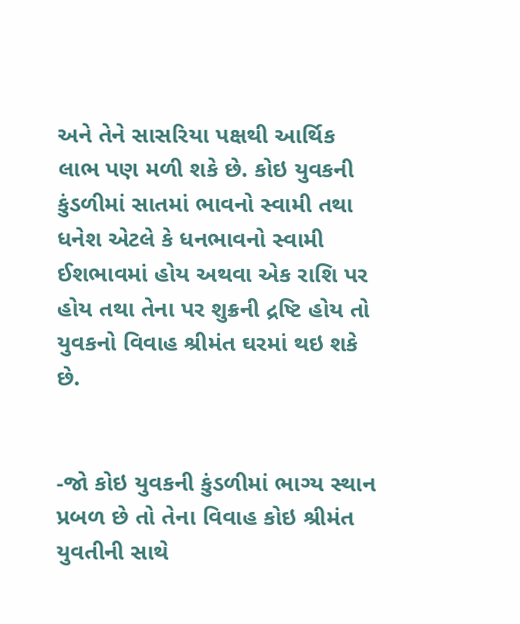અને તેને સાસરિયા પક્ષથી આર્થિક લાભ પણ મળી શકે છે. કોઇ યુવકની કુંડળીમાં સાતમાં ભાવનો સ્વામી તથા ધનેશ એટલે કે ધનભાવનો સ્વામી ઈશભાવમાં હોય અથવા એક રાશિ પર હોય તથા તેના પર શુક્રની દ્રષ્ટિ હોય તો યુવકનો વિવાહ શ્રીમંત ઘરમાં થઇ શકે છે.


-જો કોઇ યુવકની કુંડળીમાં ભાગ્ય સ્થાન પ્રબળ છે તો તેના વિવાહ કોઇ શ્રીમંત યુવતીની સાથે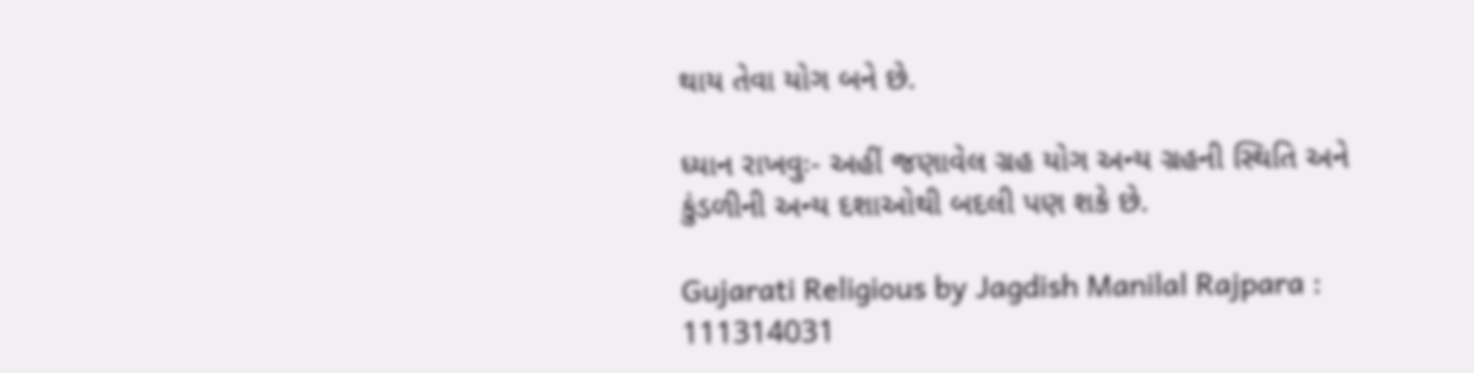થાય તેવા યોગ બને છે.

ધ્યાન રાખવુઃ- અહીં જણાવેલ ગ્રહ યોગ અન્ય ગ્રહની સ્થિતિ અને કુંડળીની અન્ય દશાઓથી બદલી પણ શકે છે.

Gujarati Religious by Jagdish Manilal Rajpara : 111314031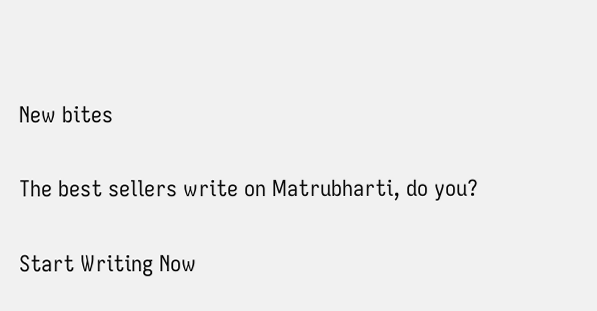New bites

The best sellers write on Matrubharti, do you?

Start Writing Now